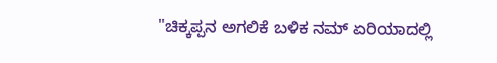"ಚಿಕ್ಕಪ್ಪನ ಅಗಲಿಕೆ ಬಳಿಕ ನಮ್ ಏರಿಯಾದಲ್ಲಿ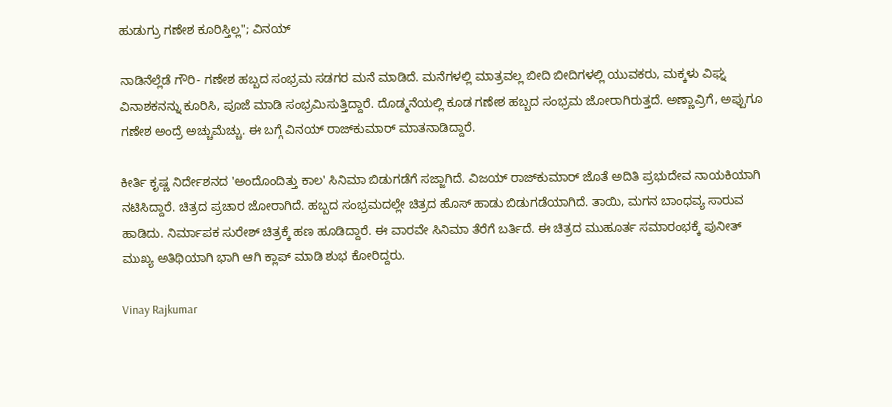ಹುಡುಗ್ರು ಗಣೇಶ ಕೂರಿಸ್ತಿಲ್ಲ"; ವಿನಯ್

ನಾಡಿನೆಲ್ಲೆಡೆ ಗೌರಿ- ಗಣೇಶ ಹಬ್ಬದ ಸಂಭ್ರಮ ಸಡಗರ ಮನೆ ಮಾಡಿದೆ. ಮನೆಗಳಲ್ಲಿ ಮಾತ್ರವಲ್ಲ ಬೀದಿ ಬೀದಿಗಳಲ್ಲಿ ಯುವಕರು, ಮಕ್ಕಳು ವಿಘ್ನ ವಿನಾಶಕನನ್ನು ಕೂರಿಸಿ, ಪೂಜೆ ಮಾಡಿ ಸಂಭ್ರಮಿಸುತ್ತಿದ್ದಾರೆ. ದೊಡ್ಮನೆಯಲ್ಲಿ ಕೂಡ ಗಣೇಶ ಹಬ್ಬದ ಸಂಭ್ರಮ ಜೋರಾಗಿರುತ್ತದೆ. ಅಣ್ಣಾವ್ರಿಗೆ, ಅಪ್ಪುಗೂ ಗಣೇಶ ಅಂದ್ರೆ ಅಚ್ಚುಮೆಚ್ಚು. ಈ ಬಗ್ಗೆ ವಿನಯ್ ರಾಜ್‌ಕುಮಾರ್ ಮಾತನಾಡಿದ್ದಾರೆ.

ಕೀರ್ತಿ ಕೃಷ್ಣ ನಿರ್ದೇಶನದ 'ಅಂದೊಂದಿತ್ತು ಕಾಲ' ಸಿನಿಮಾ ಬಿಡುಗಡೆಗೆ ಸಜ್ಜಾಗಿದೆ. ವಿಜಯ್ ರಾಜ್‌ಕುಮಾರ್ ಜೊತೆ ಅದಿತಿ ಪ್ರಭುದೇವ ನಾಯಕಿಯಾಗಿ ನಟಿಸಿದ್ದಾರೆ. ಚಿತ್ರದ ಪ್ರಚಾರ ಜೋರಾಗಿದೆ. ಹಬ್ಬದ ಸಂಭ್ರಮದಲ್ಲೇ ಚಿತ್ರದ ಹೊಸ್ ಹಾಡು ಬಿಡುಗಡೆಯಾಗಿದೆ. ತಾಯಿ, ಮಗನ ಬಾಂಧವ್ಯ ಸಾರುವ ಹಾಡಿದು. ನಿರ್ಮಾಪಕ ಸುರೇಶ್ ಚಿತ್ರಕ್ಕೆ ಹಣ ಹೂಡಿದ್ದಾರೆ. ಈ ವಾರವೇ ಸಿನಿಮಾ ತೆರೆಗೆ ಬರ್ತಿದೆ. ಈ ಚಿತ್ರದ ಮುಹೂರ್ತ ಸಮಾರಂಭಕ್ಕೆ ಪುನೀತ್ ಮುಖ್ಯ ಅತಿಥಿಯಾಗಿ ಭಾಗಿ ಆಗಿ ಕ್ಲಾಪ್ ಮಾಡಿ ಶುಭ ಕೋರಿದ್ದರು.

Vinay Rajkumar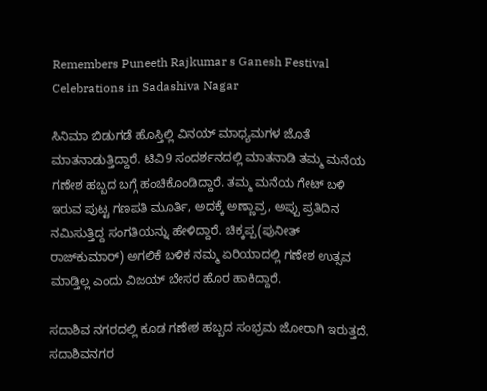Remembers Puneeth Rajkumar s Ganesh Festival Celebrations in Sadashiva Nagar

ಸಿನಿಮಾ ಬಿಡುಗಡೆ ಹೊಸ್ತಿಲ್ಲಿ ವಿನಯ್ ಮಾಧ್ಯಮಗಳ ಜೊತೆ ಮಾತನಾಡುತ್ತಿದ್ದಾರೆ. ಟಿವಿ9 ಸಂದರ್ಶನದಲ್ಲಿ ಮಾತನಾಡಿ ತಮ್ಮ ಮನೆಯ ಗಣೇಶ ಹಬ್ಬದ ಬಗ್ಗೆ ಹಂಚಿಕೊಂಡಿದ್ದಾರೆ. ತಮ್ಮ ಮನೆಯ ಗೇಟ್ ಬಳಿ ಇರುವ ಪುಟ್ಟ ಗಣಪತಿ ಮೂರ್ತಿ, ಅದಕ್ಕೆ ಅಣ್ಣಾವ್ರ, ಅಪ್ಪು ಪ್ರತಿದಿನ ನಮಿಸುತ್ತಿದ್ದ ಸಂಗತಿಯನ್ನು ಹೇಳಿದ್ದಾರೆ. ಚಿಕ್ಕಪ್ಪ(ಪುನೀತ್ ರಾಜ್‌ಕುಮಾರ್) ಅಗಲಿಕೆ ಬಳಿಕ ನಮ್ಮ ಏರಿಯಾದಲ್ಲಿ ಗಣೇಶ ಉತ್ಸವ ಮಾಡ್ತಿಲ್ಲ ಎಂದು ವಿಜಯ್ ಬೇಸರ ಹೊರ ಹಾಕಿದ್ದಾರೆ.

ಸದಾಶಿವ ನಗರದಲ್ಲಿ ಕೂಡ ಗಣೇಶ ಹಬ್ಬದ ಸಂಭ್ರಮ ಜೋರಾಗಿ ಇರುತ್ತದೆ. ಸದಾಶಿವನಗರ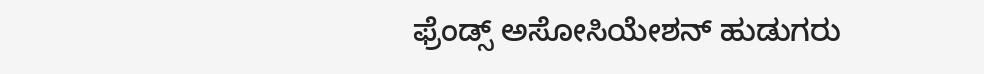ಫ್ರೆಂಡ್ಸ್ ಅಸೋಸಿಯೇಶನ್ ಹುಡುಗರು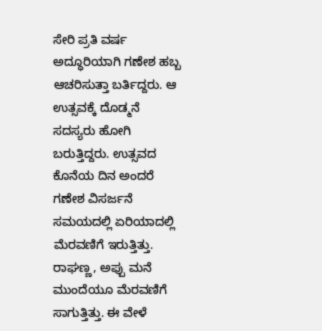ಸೇರಿ ಪ್ರತಿ ವರ್ಷ ಅದ್ಧೂರಿಯಾಗಿ ಗಣೇಶ ಹಬ್ಬ ಆಚರಿಸುತ್ತಾ ಬರ್ತಿದ್ದರು. ಆ ಉತ್ಸವಕ್ಕೆ ದೊಡ್ಮನೆ ಸದಸ್ಯರು ಹೋಗಿ ಬರುತ್ತಿದ್ದರು. ಉತ್ಸವದ ಕೊನೆಯ ದಿನ ಅಂದರೆ ಗಣೇಶ ವಿಸರ್ಜನೆ ಸಮಯದಲ್ಲಿ ಏರಿಯಾದಲ್ಲಿ ಮೆರವಣಿಗೆ ಇರುತ್ತಿತ್ತು. ರಾಘಣ್ಣ, ಅಪ್ಪು ಮನೆ ಮುಂದೆಯೂ ಮೆರವಣಿಗೆ ಸಾಗುತ್ತಿತ್ತು. ಈ ವೇಳೆ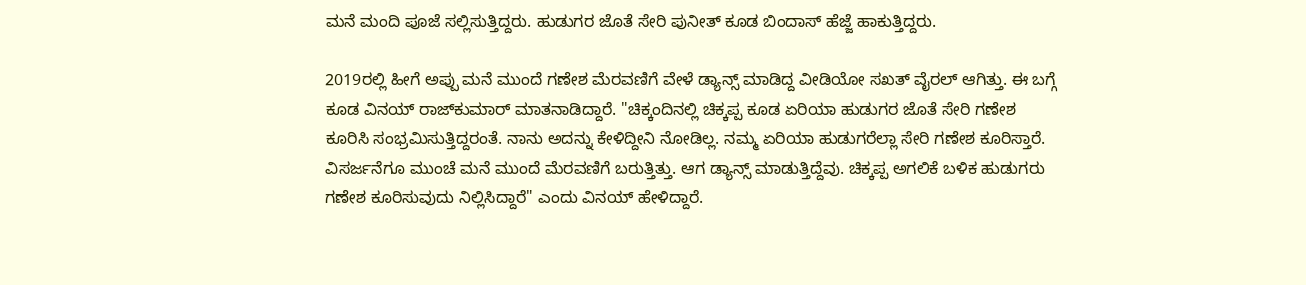ಮನೆ ಮಂದಿ ಪೂಜೆ ಸಲ್ಲಿಸುತ್ತಿದ್ದರು. ಹುಡುಗರ ಜೊತೆ ಸೇರಿ ಪುನೀತ್ ಕೂಡ ಬಿಂದಾಸ್ ಹೆಜ್ಜೆ ಹಾಕುತ್ತಿದ್ದರು.

2019ರಲ್ಲಿ ಹೀಗೆ ಅಪ್ಪು ಮನೆ ಮುಂದೆ ಗಣೇಶ ಮೆರವಣಿಗೆ ವೇಳೆ ಡ್ಯಾನ್ಸ್ ಮಾಡಿದ್ದ ವೀಡಿಯೋ ಸಖತ್ ವೈರಲ್ ಆಗಿತ್ತು. ಈ ಬಗ್ಗೆ ಕೂಡ ವಿನಯ್ ರಾಜ್‌ಕುಮಾರ್ ಮಾತನಾಡಿದ್ದಾರೆ. "ಚಿಕ್ಕಂದಿನಲ್ಲಿ ಚಿಕ್ಕಪ್ಪ ಕೂಡ ಏರಿಯಾ ಹುಡುಗರ ಜೊತೆ ಸೇರಿ ಗಣೇಶ ಕೂರಿಸಿ ಸಂಭ್ರಮಿಸುತ್ತಿದ್ದರಂತೆ. ನಾನು ಅದನ್ನು ಕೇಳಿದ್ದೀನಿ ನೋಡಿಲ್ಲ. ನಮ್ಮ ಏರಿಯಾ ಹುಡುಗರೆಲ್ಲಾ ಸೇರಿ ಗಣೇಶ ಕೂರಿಸ್ತಾರೆ. ವಿಸರ್ಜನೆಗೂ ಮುಂಚೆ ಮನೆ ಮುಂದೆ ಮೆರವಣಿಗೆ ಬರುತ್ತಿತ್ತು. ಆಗ ಡ್ಯಾನ್ಸ್ ಮಾಡುತ್ತಿದ್ದೆವು. ಚಿಕ್ಕಪ್ಪ ಅಗಲಿಕೆ ಬಳಿಕ ಹುಡುಗರು ಗಣೇಶ ಕೂರಿಸುವುದು ನಿಲ್ಲಿಸಿದ್ದಾರೆ" ಎಂದು ವಿನಯ್ ಹೇಳಿದ್ದಾರೆ.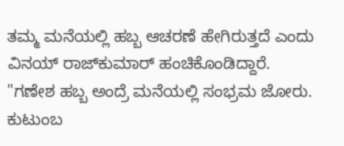ತಮ್ಮ ಮನೆಯಲ್ಲಿ ಹಬ್ಬ ಆಚರಣೆ ಹೇಗಿರುತ್ತದೆ ಎಂದು ವಿನಯ್ ರಾಜ್‌ಕುಮಾರ್ ಹಂಚಿಕೊಂಡಿದ್ದಾರೆ. "ಗಣೇಶ ಹಬ್ಬ ಅಂದ್ರೆ ಮನೆಯಲ್ಲಿ ಸಂಭ್ರಮ ಜೋರು. ಕುಟುಂಬ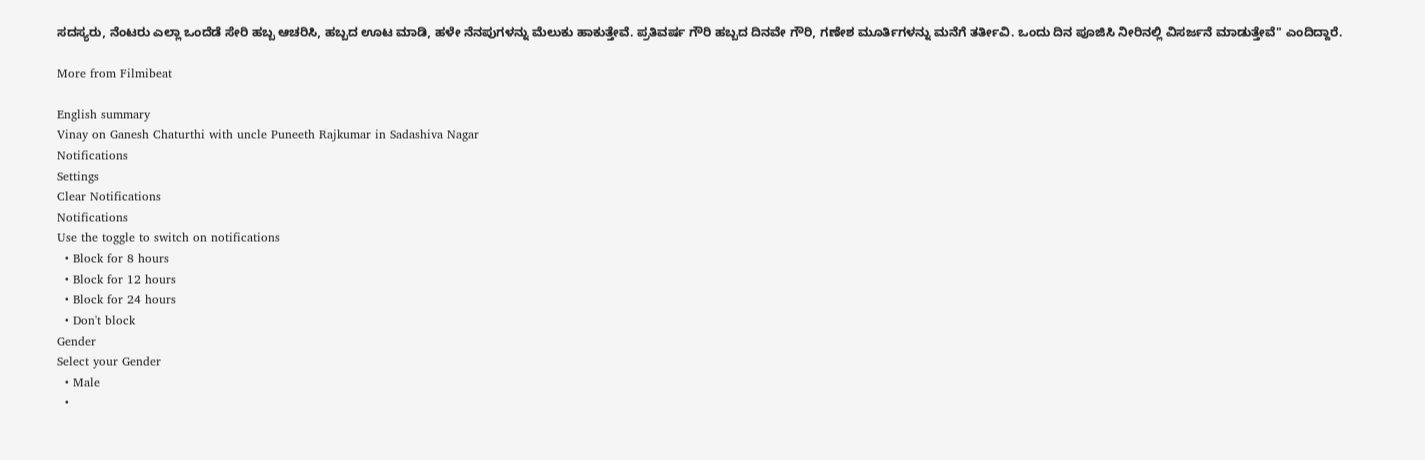ಸದಸ್ಯರು, ನೆಂಟರು ಎಲ್ಲಾ ಒಂದೆಡೆ ಸೇರಿ ಹಬ್ಬ ಆಚರಿಸಿ, ಹಬ್ಬದ ಊಟ ಮಾಡಿ, ಹಳೇ ನೆನಪುಗಳನ್ನು ಮೆಲುಕು ಹಾಕುತ್ತೇವೆ. ಪ್ರತಿವರ್ಷ ಗೌರಿ ಹಬ್ಬದ ದಿನವೇ ಗೌರಿ, ಗಣೇಶ ಮೂರ್ತಿಗಳನ್ನು ಮನೆಗೆ ತರ್ತೀವಿ. ಒಂದು ದಿನ ಪೂಜಿಸಿ ನೀರಿನಲ್ಲಿ ವಿಸರ್ಜನೆ ಮಾಡುತ್ತೇವೆ" ಎಂದಿದ್ದಾರೆ.

More from Filmibeat

English summary
Vinay on Ganesh Chaturthi with uncle Puneeth Rajkumar in Sadashiva Nagar
Notifications
Settings
Clear Notifications
Notifications
Use the toggle to switch on notifications
  • Block for 8 hours
  • Block for 12 hours
  • Block for 24 hours
  • Don't block
Gender
Select your Gender
  • Male
  •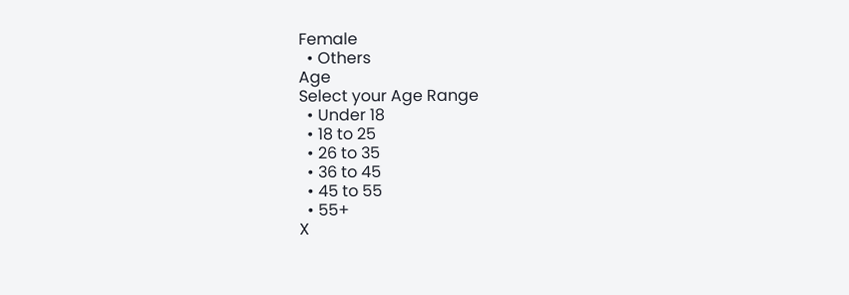Female
  • Others
Age
Select your Age Range
  • Under 18
  • 18 to 25
  • 26 to 35
  • 36 to 45
  • 45 to 55
  • 55+
X